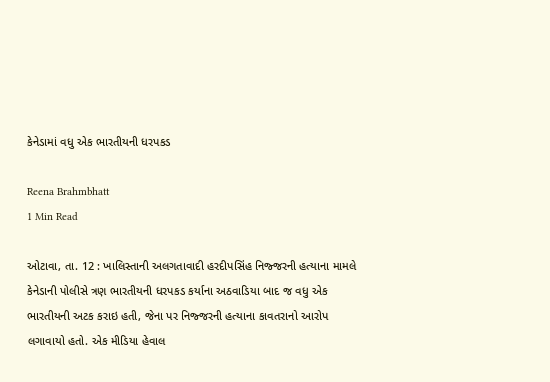કેનેડામાં વધુ એક ભારતીયની ધરપકડ

Reena Brahmbhatt
1 Min Read

ઓટાવા, તા. 12 : ખાલિસ્તાની અલગતાવાદી હરદીપસિંહ નિજ્જરની હત્યાના મામલે કેનેડાની પોલીસે ત્રણ ભારતીયની ધરપકડ કર્યાના અઠવાડિયા બાદ જ વધુ એક ભારતીયની અટક કરાઇ હતી, જેના પર નિજ્જરની હત્યાના કાવતરાનો આરોપ લગાવાયો હતો. એક મીડિયા હેવાલ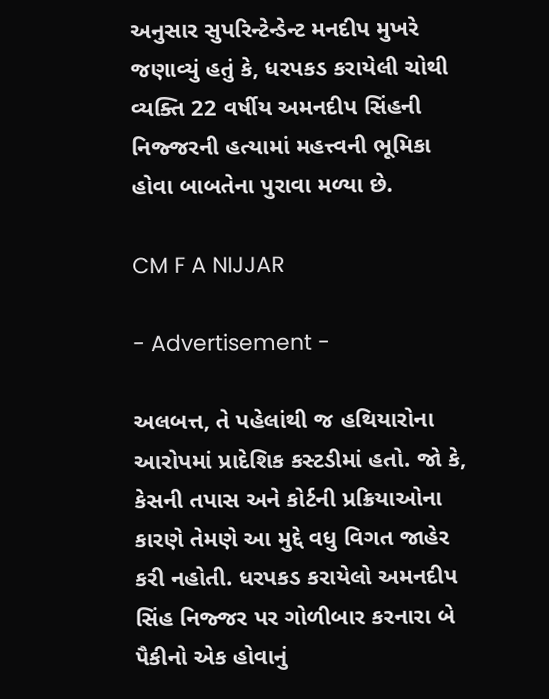અનુસાર સુપરિન્ટેન્ડેન્ટ મનદીપ મુખરે જણાવ્યું હતું કે, ધરપકડ કરાયેલી ચોથી વ્યક્તિ 22 વર્ષીય અમનદીપ સિંહની નિજ્જરની હત્યામાં મહત્ત્વની ભૂમિકા હોવા બાબતેના પુરાવા મળ્યા છે.

CM F A NIJJAR

- Advertisement -

અલબત્ત, તે પહેલાંથી જ હથિયારોના આરોપમાં પ્રાદેશિક કસ્ટડીમાં હતો. જો કે, કેસની તપાસ અને કોર્ટની પ્રક્રિયાઓના કારણે તેમણે આ મુદ્દે વધુ વિગત જાહેર કરી નહોતી. ધરપકડ કરાયેલો અમનદીપ સિંહ નિજ્જર પર ગોળીબાર કરનારા બે પૈકીનો એક હોવાનું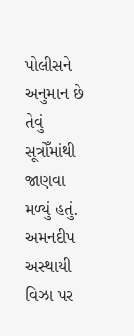પોલીસને અનુમાન છે તેવું સૂત્રોઁમાંથી જાણવા મળ્યું હતું. અમનદીપ અસ્થાયી વિઝા પર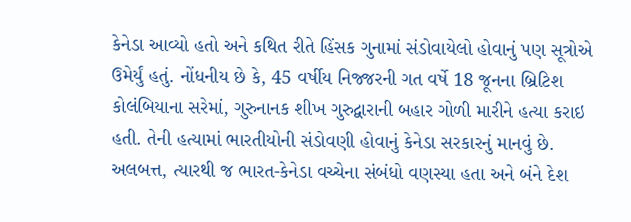કેનેડા આવ્યો હતો અને કથિત રીતે હિંસક ગુનામાં સંડોવાયેલો હોવાનું પણ સૂત્રોએ ઉમેર્યું હતું. નોંધનીય છે કે, 45 વર્ષીય નિજ્જરની ગત વર્ષે 18 જૂનના બ્રિટિશ કોલંબિયાના સરેમાં, ગુરુનાનક શીખ ગુરુદ્વારાની બહાર ગોળી મારીને હત્યા કરાઇ હતી. તેની હત્યામાં ભારતીયોની સંડોવણી હોવાનું કેનેડા સરકારનું માનવું છે. અલબત્ત, ત્યારથી જ ભારત-કેનેડા વચ્ચેના સંબંધો વણસ્યા હતા અને બંને દેશ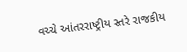વચ્ચે આંતરરાષ્ટ્રીય સ્તરે રાજકીય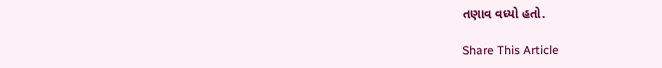તણાવ વધ્યો હતો.

Share This Article